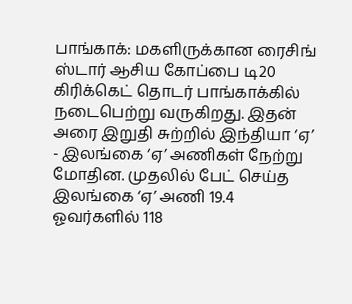பாங்காக்: மகளிருக்கான ரைசிங் ஸ்டார் ஆசிய கோப்பை டி20 கிரிக்கெட் தொடர் பாங்காக்கில் நடைபெற்று வருகிறது. இதன் அரை இறுதி சுற்றில் இந்தியா ‘ஏ’ - இலங்கை ‘ஏ’ அணிகள் நேற்று மோதின. முதலில் பேட் செய்த இலங்கை ‘ஏ’ அணி 19.4 ஓவர்களில் 118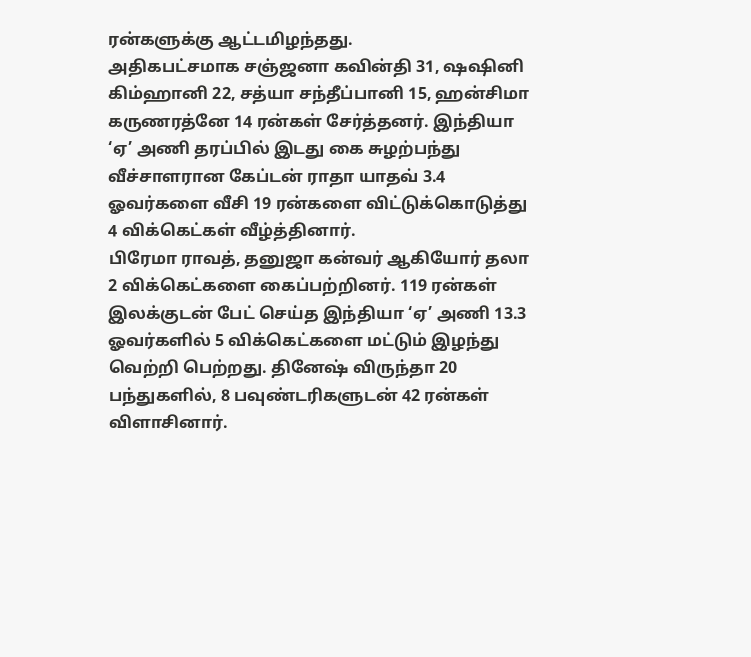ரன்களுக்கு ஆட்டமிழந்தது.
அதிகபட்சமாக சஞ்ஜனா கவின்தி 31, ஷஷினி கிம்ஹானி 22, சத்யா சந்தீப்பானி 15, ஹன்சிமா கருணரத்னே 14 ரன்கள் சேர்த்தனர். இந்தியா ‘ஏ’ அணி தரப்பில் இடது கை சுழற்பந்து வீச்சாளரான கேப்டன் ராதா யாதவ் 3.4 ஓவர்களை வீசி 19 ரன்களை விட்டுக்கொடுத்து 4 விக்கெட்கள் வீழ்த்தினார்.
பிரேமா ராவத், தனுஜா கன்வர் ஆகியோர் தலா 2 விக்கெட்களை கைப்பற்றினர். 119 ரன்கள் இலக்குடன் பேட் செய்த இந்தியா ‘ஏ’ அணி 13.3 ஓவர்களில் 5 விக்கெட்களை மட்டும் இழந்து வெற்றி பெற்றது. தினேஷ் விருந்தா 20 பந்துகளில், 8 பவுண்டரிகளுடன் 42 ரன்கள் விளாசினார்.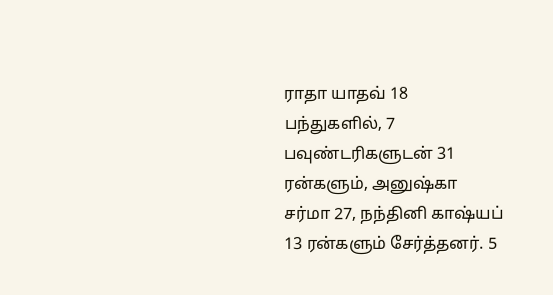ராதா யாதவ் 18 பந்துகளில், 7 பவுண்டரிகளுடன் 31 ரன்களும், அனுஷ்கா சர்மா 27, நந்தினி காஷ்யப் 13 ரன்களும் சேர்த்தனர். 5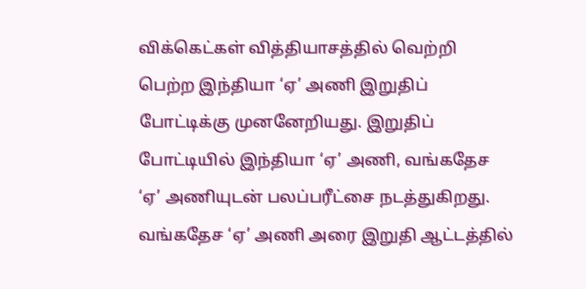விக்கெட்கள் வித்தியாசத்தில் வெற்றி பெற்ற இந்தியா ‘ஏ’ அணி இறுதிப் போட்டிக்கு முனனேறியது. இறுதிப் போட்டியில் இந்தியா ‘ஏ’ அணி, வங்கதேச ‘ஏ’ அணியுடன் பலப்பரீட்சை நடத்துகிறது. வங்கதேச ‘ஏ’ அணி அரை இறுதி ஆட்டத்தில்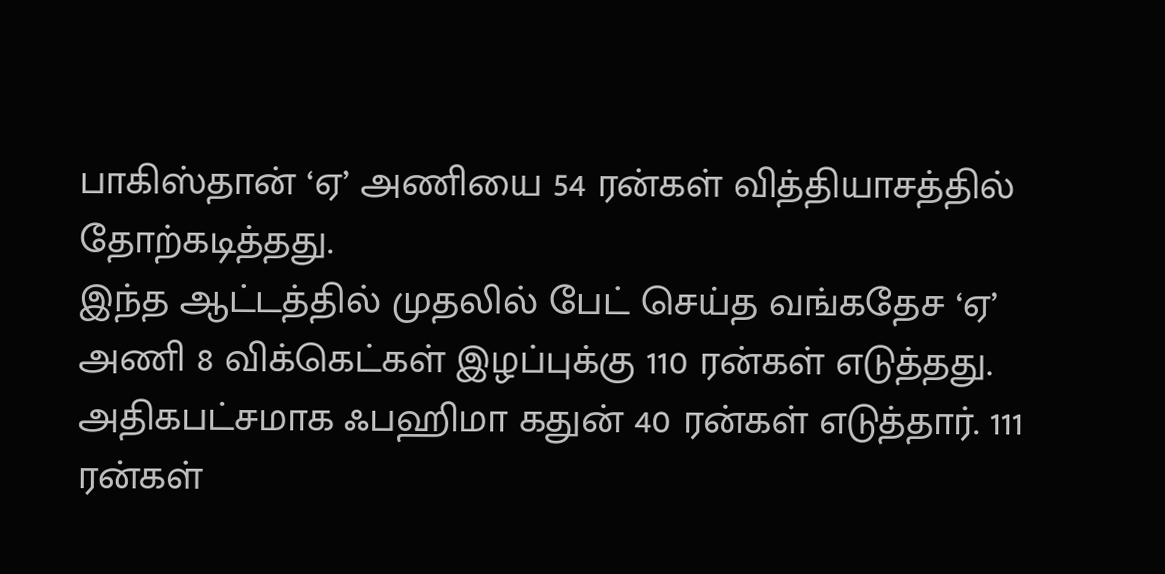பாகிஸ்தான் ‘ஏ’ அணியை 54 ரன்கள் வித்தியாசத்தில் தோற்கடித்தது.
இந்த ஆட்டத்தில் முதலில் பேட் செய்த வங்கதேச ‘ஏ’ அணி 8 விக்கெட்கள் இழப்புக்கு 110 ரன்கள் எடுத்தது. அதிகபட்சமாக ஃபஹிமா கதுன் 40 ரன்கள் எடுத்தார். 111 ரன்கள்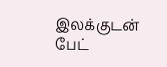இலக்குடன் பேட்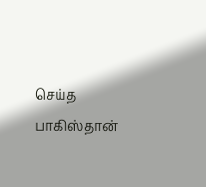செய்த பாகிஸ்தான்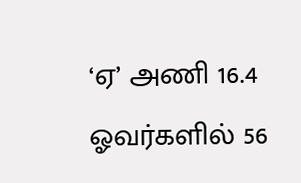‘ஏ’ அணி 16.4 ஓவர்களில் 56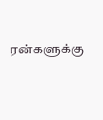ரன்களுக்கு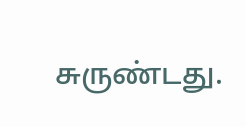சுருண்டது.